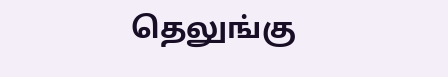தெலுங்கு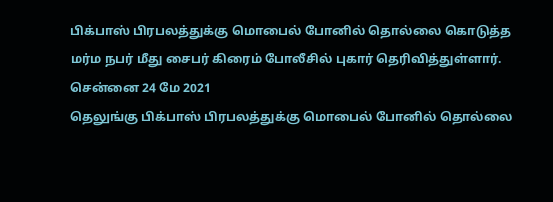பிக்பாஸ் பிரபலத்துக்கு மொபைல் போனில் தொல்லை கொடுத்த மர்ம நபர் மீது சைபர் கிரைம் போலீசில் புகார் தெரிவித்துள்ளார்.
சென்னை 24 மே 2021
தெலுங்கு பிக்பாஸ் பிரபலத்துக்கு மொபைல் போனில் தொல்லை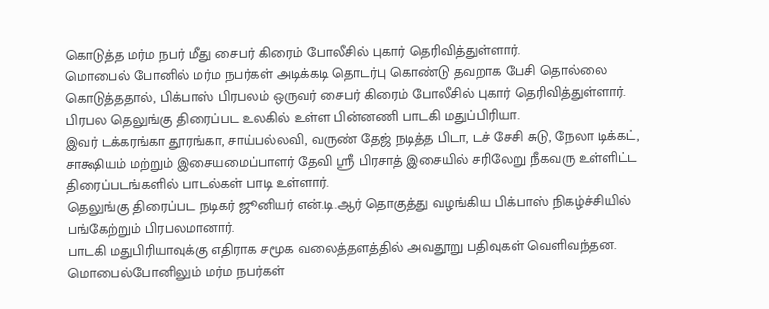கொடுத்த மர்ம நபர் மீது சைபர் கிரைம் போலீசில் புகார் தெரிவித்துள்ளார்.
மொபைல் போனில் மர்ம நபர்கள் அடிக்கடி தொடர்பு கொண்டு தவறாக பேசி தொல்லை கொடுத்ததால், பிக்பாஸ் பிரபலம் ஒருவர் சைபர் கிரைம் போலீசில் புகார் தெரிவித்துள்ளார்.
பிரபல தெலுங்கு திரைப்பட உலகில் உள்ள பின்னணி பாடகி மதுப்பிரியா.
இவர் டக்கரங்கா தூரங்கா, சாய்பல்லவி, வருண் தேஜ் நடித்த பிடா, டச் சேசி சுடு, நேலா டிக்கட், சாக்ஷியம் மற்றும் இசையமைப்பாளர் தேவி ஶ்ரீ பிரசாத் இசையில் சரிலேறு நீகவரு உள்ளிட்ட திரைப்படங்களில் பாடல்கள் பாடி உள்ளார்.
தெலுங்கு திரைப்பட நடிகர் ஜூனியர் என்.டி.ஆர் தொகுத்து வழங்கிய பிக்பாஸ் நிகழ்ச்சியில் பங்கேற்றும் பிரபலமானார்.
பாடகி மதுபிரியாவுக்கு எதிராக சமூக வலைத்தளத்தில் அவதூறு பதிவுகள் வெளிவந்தன.
மொபைல்போனிலும் மர்ம நபர்கள்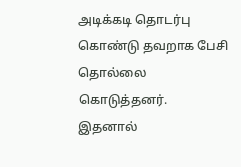அடிக்கடி தொடர்பு கொண்டு தவறாக பேசி தொல்லை கொடுத்தனர்.
இதனால்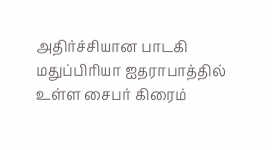அதிர்ச்சியான பாடகி மதுப்பிரியா ஐதராபாத்தில் உள்ள சைபர் கிரைம்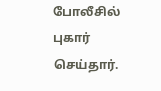போலீசில் புகார் செய்தார்.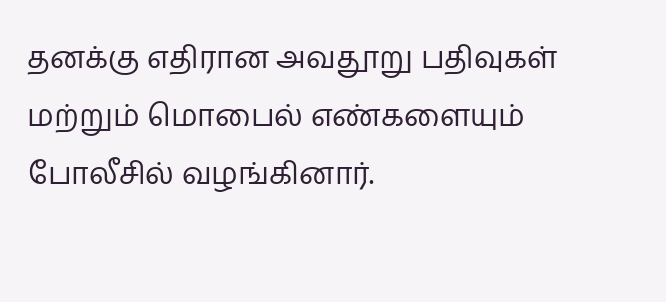தனக்கு எதிரான அவதூறு பதிவுகள் மற்றும் மொபைல் எண்களையும் போலீசில் வழங்கினார்.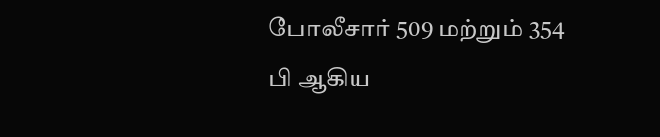போலீசார் 509 மற்றும் 354 பி ஆகிய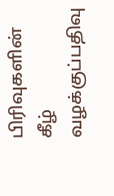பிரிவுகளின் கீழ் வழக்குப்பதிவு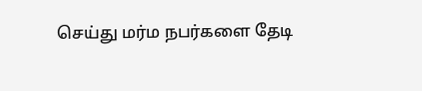செய்து மர்ம நபர்களை தேடி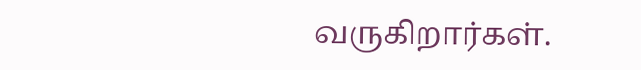வருகிறார்கள்.